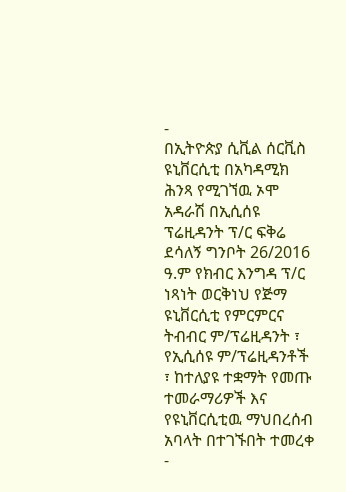-
በኢትዮጵያ ሲቪል ሰርቪስ ዩኒቨርሲቲ በአካዳሚክ ሕንጻ የሚገኘዉ ኦሞ አዳራሽ በኢሲሰዩ ፕሬዚዳንት ፕ/ር ፍቅሬ ደሳለኝ ግንቦት 26/2016 ዓ.ም የክብር እንግዳ ፕ/ር ነጻነት ወርቅነህ የጅማ ዩኒቨርሲቲ የምርምርና ትብብር ም/ፕሬዚዳንት ፣ የኢሲሰዩ ም/ፕሬዚዳንቶች ፣ ከተለያዩ ተቋማት የመጡ ተመራማሪዎች እና የዩኒቨርሲቲዉ ማህበረሰብ አባላት በተገኙበት ተመረቀ
-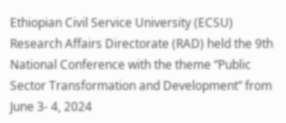Ethiopian Civil Service University (ECSU) Research Affairs Directorate (RAD) held the 9th National Conference with the theme “Public Sector Transformation and Development” from June 3- 4, 2024